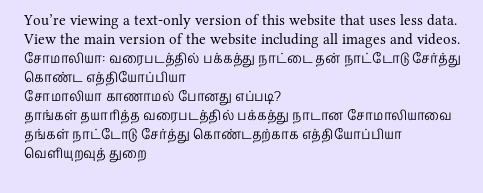You’re viewing a text-only version of this website that uses less data. View the main version of the website including all images and videos.
சோமாலியா: வரைபடத்தில் பக்கத்து நாட்டை தன் நாட்டோடு சேர்த்து கொண்ட எத்தியோப்பியா
சோமாலியா காணாமல் போனது எப்படி?
தாங்கள் தயாரித்த வரைபடத்தில் பக்கத்து நாடான சோமாலியாவை தங்கள் நாட்டோடு சேர்த்து கொண்டதற்காக எத்தியோப்பியா வெளியுறவுத் துறை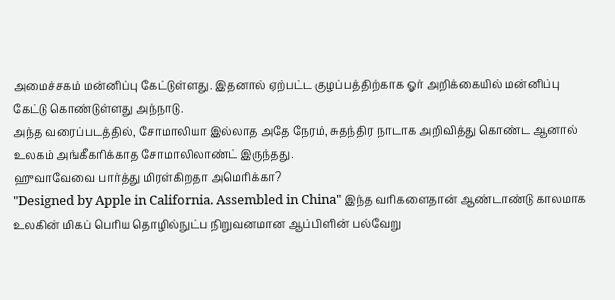அமைச்சகம் மன்னிப்பு கேட்டுள்ளது. இதனால் ஏற்பட்ட குழப்பத்திற்காக ஓர் அறிக்கையில் மன்னிப்பு கேட்டு கொண்டுள்ளது அந்நாடு.
அந்த வரைப்படத்தில், சோமாலியா இல்லாத அதே நேரம், சுதந்திர நாடாக அறிவித்து கொண்ட ஆனால் உலகம் அங்கீகரிக்காத சோமாலிலாண்ட் இருந்தது.
ஹுவாவேவை பார்த்து மிரள்கிறதா அமெரிக்கா?
"Designed by Apple in California. Assembled in China" இந்த வரிகளைதான் ஆண்டாண்டு காலமாக உலகின் மிகப் பெரிய தொழில்நுட்ப நிறுவனமான ஆப்பிளின் பல்வேறு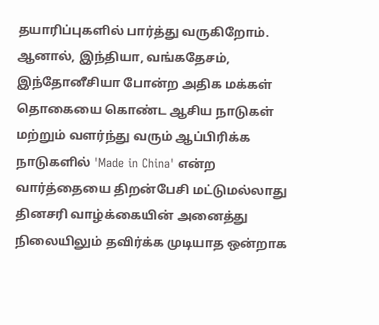தயாரிப்புகளில் பார்த்து வருகிறோம். ஆனால், இந்தியா, வங்கதேசம், இந்தோனீசியா போன்ற அதிக மக்கள் தொகையை கொண்ட ஆசிய நாடுகள் மற்றும் வளர்ந்து வரும் ஆப்பிரிக்க நாடுகளில் 'Made in China' என்ற வார்த்தையை திறன்பேசி மட்டுமல்லாது தினசரி வாழ்க்கையின் அனைத்து நிலையிலும் தவிர்க்க முடியாத ஒன்றாக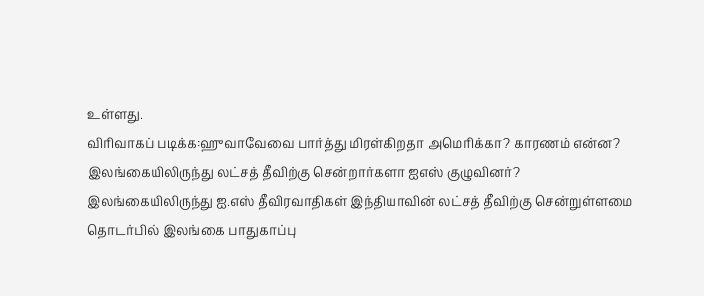உள்ளது.
விரிவாகப் படிக்க:ஹுவாவேவை பார்த்து மிரள்கிறதா அமெரிக்கா? காரணம் என்ன?
இலங்கையிலிருந்து லட்சத் தீவிற்கு சென்றார்களா ஐஎஸ் குழுவினர்?
இலங்கையிலிருந்து ஐ.எஸ் தீவிரவாதிகள் இந்தியாவின் லட்சத் தீவிற்கு சென்றுள்ளமை தொடர்பில் இலங்கை பாதுகாப்பு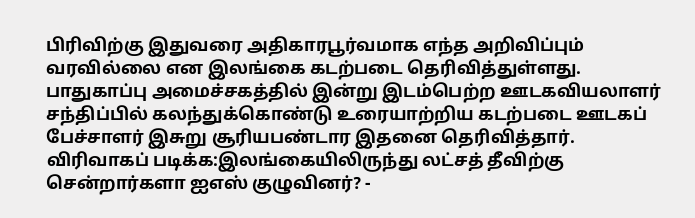பிரிவிற்கு இதுவரை அதிகாரபூர்வமாக எந்த அறிவிப்பும் வரவில்லை என இலங்கை கடற்படை தெரிவித்துள்ளது. பாதுகாப்பு அமைச்சகத்தில் இன்று இடம்பெற்ற ஊடகவியலாளர் சந்திப்பில் கலந்துக்கொண்டு உரையாற்றிய கடற்படை ஊடகப் பேச்சாளர் இசுறு சூரியபண்டார இதனை தெரிவித்தார்.
விரிவாகப் படிக்க:இலங்கையிலிருந்து லட்சத் தீவிற்கு சென்றார்களா ஐஎஸ் குழுவினர்? -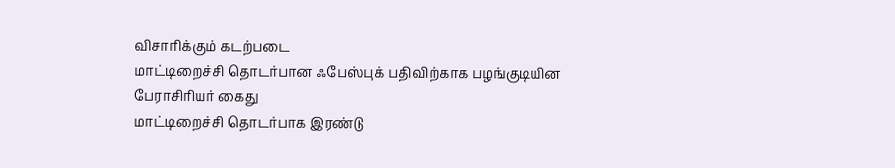விசாரிக்கும் கடற்படை
மாட்டிறைச்சி தொடர்பான ஃபேஸ்புக் பதிவிற்காக பழங்குடியின பேராசிரியர் கைது
மாட்டிறைச்சி தொடர்பாக இரண்டு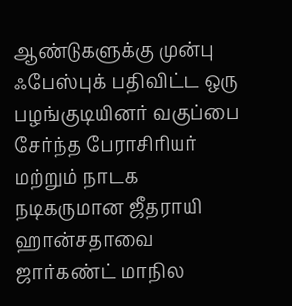ஆண்டுகளுக்கு முன்பு ஃபேஸ்புக் பதிவிட்ட ஒரு பழங்குடியினர் வகுப்பை சேர்ந்த பேராசிரியர் மற்றும் நாடக நடிகருமான ஜீதராயி ஹான்சதாவை ஜார்கண்ட் மாநில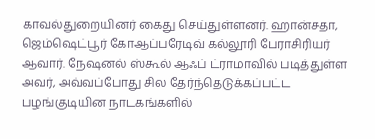காவல்துறையினர் கைது செய்துள்ளனர். ஹான்சதா, ஜெம்ஷெட்பூர் கோஆப்பரேடிவ் கல்லூரி பேராசிரியர் ஆவார். நேஷனல் ஸ்கூல் ஆஃப் ட்ராமாவில் படித்துள்ள அவர், அவ்வப்போது சில தேர்ந்தெடுக்கப்பட்ட பழங்குடியின நாடகங்களில்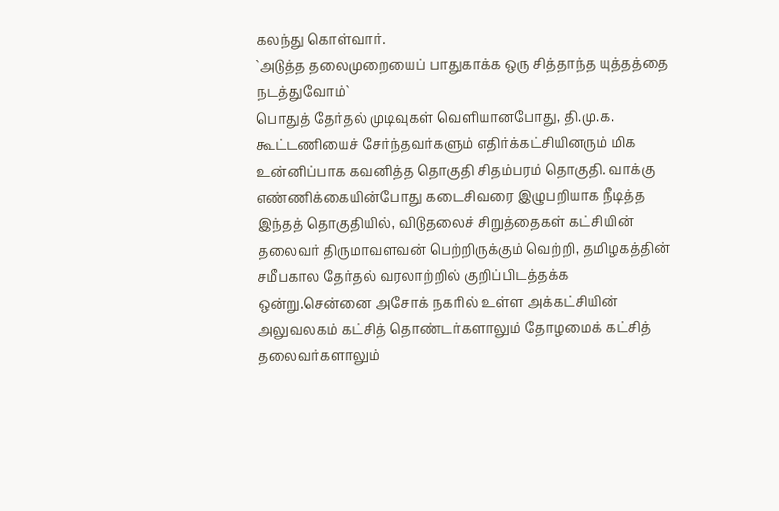கலந்து கொள்வார்.
`அடுத்த தலைமுறையைப் பாதுகாக்க ஒரு சித்தாந்த யுத்தத்தை நடத்துவோம்`
பொதுத் தேர்தல் முடிவுகள் வெளியானபோது, தி.மு.க. கூட்டணியைச் சேர்ந்தவர்களும் எதிர்க்கட்சியினரும் மிக உன்னிப்பாக கவனித்த தொகுதி சிதம்பரம் தொகுதி. வாக்கு எண்ணிக்கையின்போது கடைசிவரை இழுபறியாக நீடித்த இந்தத் தொகுதியில், விடுதலைச் சிறுத்தைகள் கட்சியின் தலைவர் திருமாவளவன் பெற்றிருக்கும் வெற்றி, தமிழகத்தின் சமீபகால தேர்தல் வரலாற்றில் குறிப்பிடத்தக்க ஒன்று.சென்னை அசோக் நகரில் உள்ள அக்கட்சியின் அலுவலகம் கட்சித் தொண்டர்களாலும் தோழமைக் கட்சித் தலைவர்களாலும்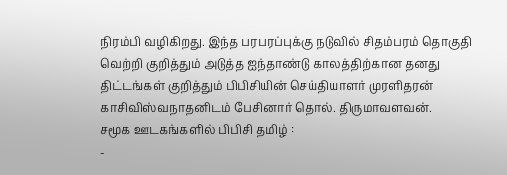நிரம்பி வழிகிறது. இந்த பரபரப்புக்கு நடுவில் சிதம்பரம் தொகுதி வெற்றி குறித்தும் அடுத்த ஐந்தாண்டு காலத்திற்கான தனது திட்டங்கள் குறித்தும் பிபிசியின் செய்தியாளர் முரளிதரன் காசிவிஸ்வநாதனிடம் பேசினார் தொல். திருமாவளவன்.
சமூக ஊடகங்களில் பிபிசி தமிழ் :
-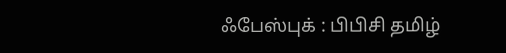ஃபேஸ்புக் : பிபிசி தமிழ்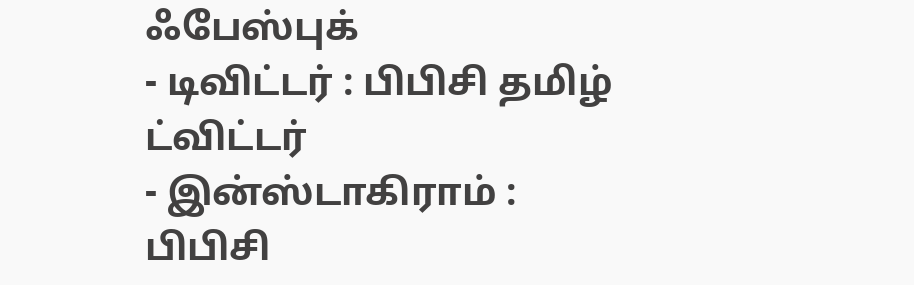ஃபேஸ்புக்
- டிவிட்டர் : பிபிசி தமிழ் ட்விட்டர்
- இன்ஸ்டாகிராம் : பிபிசி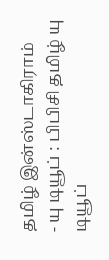தமிழ் இன்ஸ்டாகிராம்
- யு டியூப் : பிபிசி தமிழ் யு டியூப்